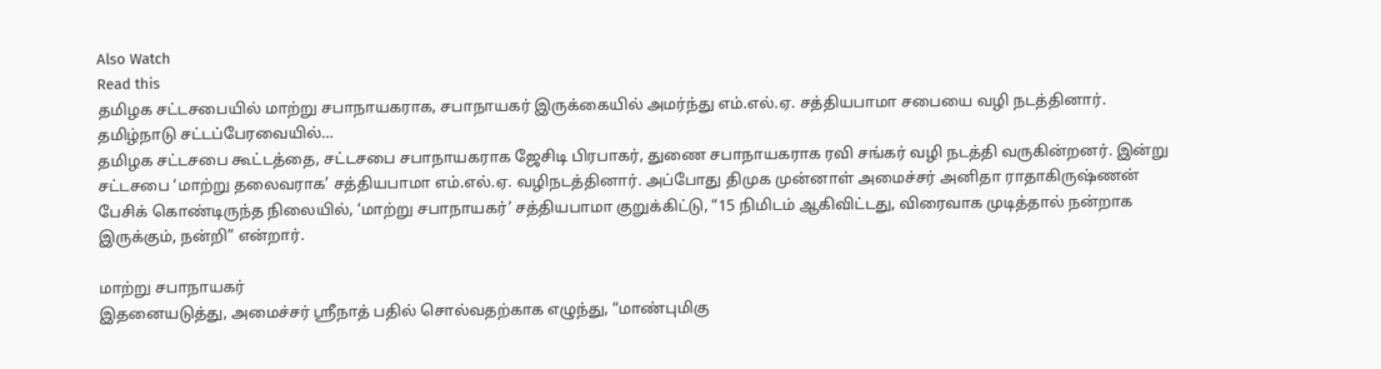Also Watch
Read this
தமிழக சட்டசபையில் மாற்று சபாநாயகராக, சபாநாயகர் இருக்கையில் அமர்ந்து எம்.எல்.ஏ. சத்தியபாமா சபையை வழி நடத்தினார்.
தமிழ்நாடு சட்டப்பேரவையில்...
தமிழக சட்டசபை கூட்டத்தை, சட்டசபை சபாநாயகராக ஜேசிடி பிரபாகர், துணை சபாநாயகராக ரவி சங்கர் வழி நடத்தி வருகின்றனர். இன்று சட்டசபை ‘மாற்று தலைவராக’ சத்தியபாமா எம்.எல்.ஏ. வழிநடத்தினார். அப்போது திமுக முன்னாள் அமைச்சர் அனிதா ராதாகிருஷ்ணன் பேசிக் கொண்டிருந்த நிலையில், ‘மாற்று சபாநாயகர்’ சத்தியபாமா குறுக்கிட்டு, “15 நிமிடம் ஆகிவிட்டது, விரைவாக முடித்தால் நன்றாக இருக்கும், நன்றி” என்றார்.

மாற்று சபாநாயகர்
இதனையடுத்து, அமைச்சர் ஸ்ரீநாத் பதில் சொல்வதற்காக எழுந்து, “மாண்புமிகு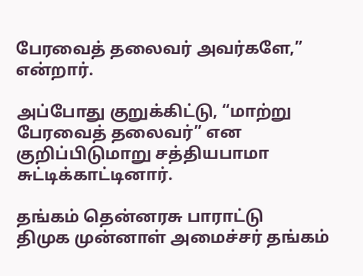பேரவைத் தலைவர் அவர்களே,” என்றார்.

அப்போது குறுக்கிட்டு, “மாற்று பேரவைத் தலைவர்” என குறிப்பிடுமாறு சத்தியபாமா சுட்டிக்காட்டினார்.

தங்கம் தென்னரசு பாராட்டு
திமுக முன்னாள் அமைச்சர் தங்கம்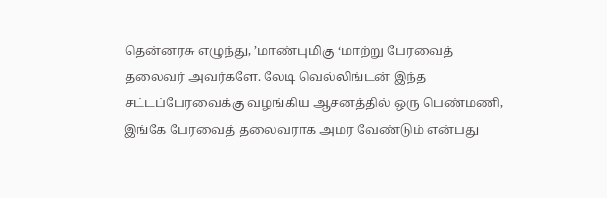தென்னரசு எழுந்து, ’மாண்புமிகு ‘மாற்று பேரவைத் தலைவர் அவர்களே. லேடி வெல்லிங்டன் இந்த சட்டப்பேரவைக்கு வழங்கிய ஆசனத்தில் ஒரு பெண்மணி, இங்கே பேரவைத் தலைவராக அமர வேண்டும் என்பது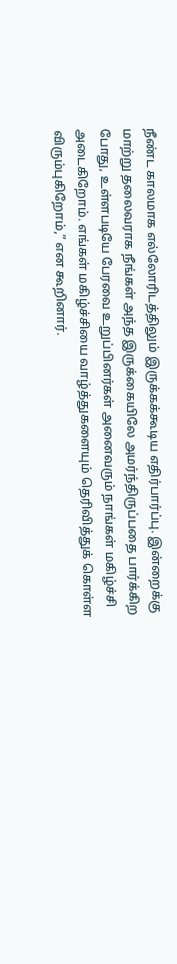நீண்ட காலமாக எல்லோரிடத்திலும் இருக்கக்கூடிய எதிர்பார்ப்பு. இன்றைக்கு மாற்று தலைவராக நீங்கள் அந்த இருக்கையிலே அமர்ந்திருப்பதை பார்க்கிற போது, உள்ளபடியே பேரவை உறுப்பினர்கள் அனைவரும் நாங்கள் மகிழ்ச்சி அடைகிறோம். எங்கள் மகிழ்ச்சியை வாழ்த்துகளையும் தெரிவித்துக் கொள்ள விரும்புகிறோம்,” என கூறினார்.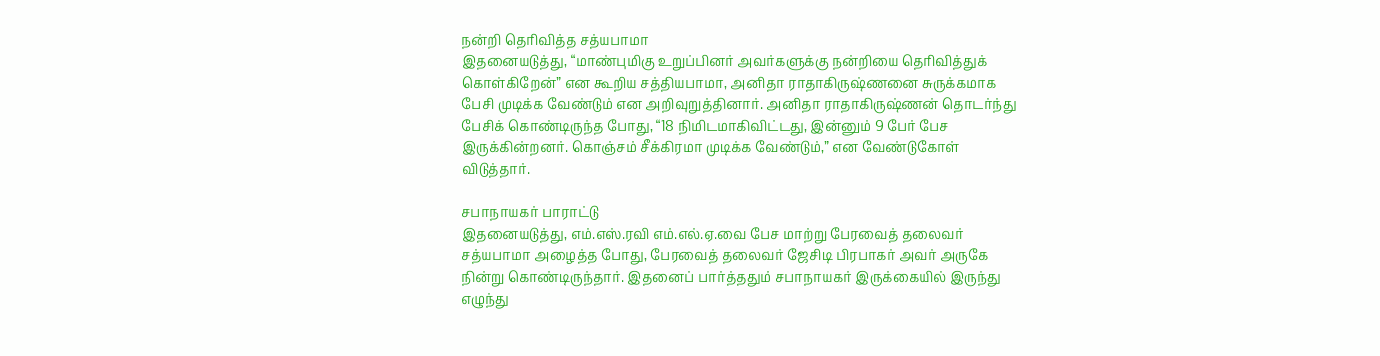நன்றி தெரிவித்த சத்யபாமா
இதனையடுத்து, “மாண்புமிகு உறுப்பினர் அவர்களுக்கு நன்றியை தெரிவித்துக் கொள்கிறேன்” என கூறிய சத்தியபாமா, அனிதா ராதாகிருஷ்ணனை சுருக்கமாக பேசி முடிக்க வேண்டும் என அறிவுறுத்தினார். அனிதா ராதாகிருஷ்ணன் தொடர்ந்து பேசிக் கொண்டிருந்த போது, “18 நிமிடமாகிவிட்டது, இன்னும் 9 பேர் பேச இருக்கின்றனர். கொஞ்சம் சீக்கிரமா முடிக்க வேண்டும்,” என வேண்டுகோள் விடுத்தார்.

சபாநாயகர் பாராட்டு
இதனையடுத்து, எம்.எஸ்.ரவி எம்.எல்.ஏ.வை பேச மாற்று பேரவைத் தலைவர் சத்யபாமா அழைத்த போது, பேரவைத் தலைவர் ஜேசிடி பிரபாகர் அவர் அருகே நின்று கொண்டிருந்தார். இதனைப் பார்த்ததும் சபாநாயகர் இருக்கையில் இருந்து எழுந்து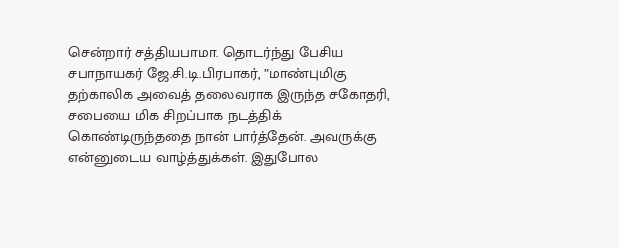சென்றார் சத்தியபாமா. தொடர்ந்து பேசிய சபாநாயகர் ஜே.சி.டி.பிரபாகர், ”மாண்புமிகு தற்காலிக அவைத் தலைவராக இருந்த சகோதரி, சபையை மிக சிறப்பாக நடத்திக் கொண்டிருந்ததை நான் பார்த்தேன். அவருக்கு என்னுடைய வாழ்த்துக்கள். இதுபோல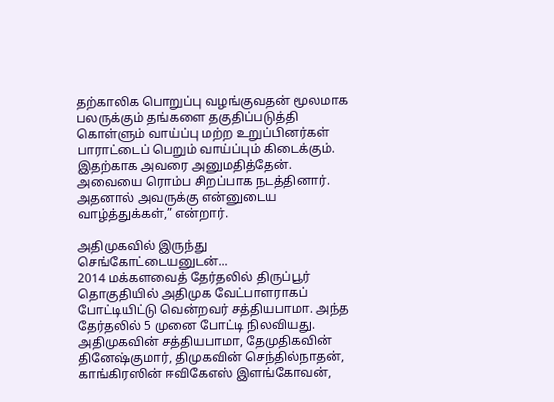தற்காலிக பொறுப்பு வழங்குவதன் மூலமாக பலருக்கும் தங்களை தகுதிப்படுத்தி கொள்ளும் வாய்ப்பு மற்ற உறுப்பினர்கள் பாராட்டைப் பெறும் வாய்ப்பும் கிடைக்கும். இதற்காக அவரை அனுமதித்தேன். அவையை ரொம்ப சிறப்பாக நடத்தினார். அதனால் அவருக்கு என்னுடைய வாழ்த்துக்கள்,” என்றார்.

அதிமுகவில் இருந்து செங்கோட்டையனுடன்...
2014 மக்களவைத் தேர்தலில் திருப்பூர் தொகுதியில் அதிமுக வேட்பாளராகப் போட்டியிட்டு வென்றவர் சத்தியபாமா. அந்த தேர்தலில் 5 முனை போட்டி நிலவியது. அதிமுகவின் சத்தியபாமா, தேமுதிகவின் தினேஷ்குமார், திமுகவின் செந்தில்நாதன், காங்கிரஸின் ஈவிகேஎஸ் இளங்கோவன்,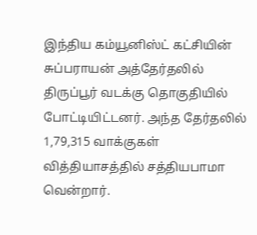இந்திய கம்யூனிஸ்ட் கட்சியின் சுப்பராயன் அத்தேர்தலில் திருப்பூர் வடக்கு தொகுதியில் போட்டியிட்டனர். அந்த தேர்தலில் 1,79,315 வாக்குகள் வித்தியாசத்தில் சத்தியபாமா வென்றார்.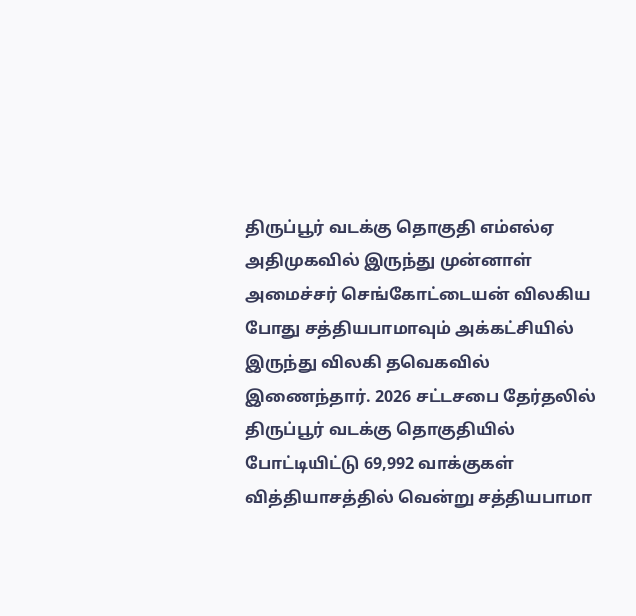திருப்பூர் வடக்கு தொகுதி எம்எல்ஏ
அதிமுகவில் இருந்து முன்னாள் அமைச்சர் செங்கோட்டையன் விலகிய போது சத்தியபாமாவும் அக்கட்சியில் இருந்து விலகி தவெகவில் இணைந்தார். 2026 சட்டசபை தேர்தலில் திருப்பூர் வடக்கு தொகுதியில் போட்டியிட்டு 69,992 வாக்குகள் வித்தியாசத்தில் வென்று சத்தியபாமா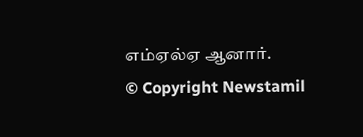எம்ஏல்ஏ ஆனார்.
© Copyright Newstamil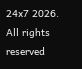24x7 2026. All rights reserved